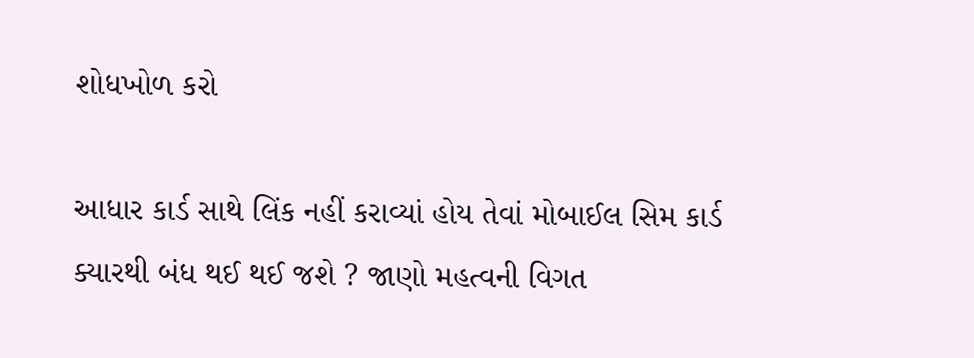શોધખોળ કરો

આધાર કાર્ડ સાથે લિંક નહીં કરાવ્યાં હોય તેવાં મોબાઈલ સિમ કાર્ડ ક્યારથી બંધ થઈ થઈ જશે ? જાણો મહત્વની વિગત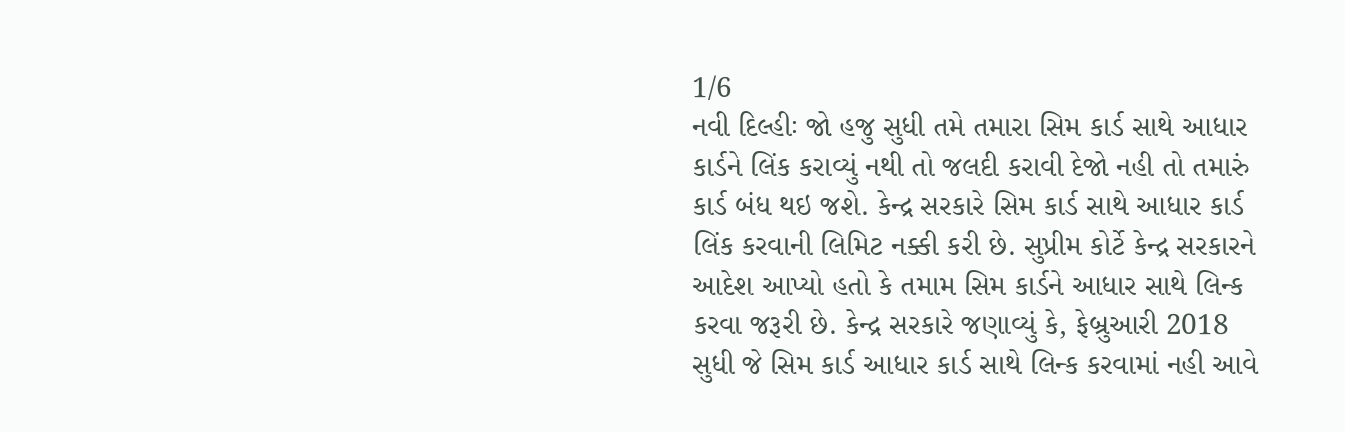1/6
નવી દિલ્હીઃ જો હજુ સુધી તમે તમારા સિમ કાર્ડ સાથે આધાર કાર્ડને લિંક કરાવ્યું નથી તો જલદી કરાવી દેજો નહી તો તમારું કાર્ડ બંધ થઇ જશે. કેન્દ્ર સરકારે સિમ કાર્ડ સાથે આધાર કાર્ડ લિંક કરવાની લિમિટ નક્કી કરી છે. સુપ્રીમ કોર્ટે કેન્દ્ર સરકારને આદેશ આપ્યો હતો કે તમામ સિમ કાર્ડને આધાર સાથે લિન્ક કરવા જરૂરી છે. કેન્દ્ર સરકારે જણાવ્યું કે, ફેબ્રુઆરી 2018 સુધી જે સિમ કાર્ડ આધાર કાર્ડ સાથે લિન્ક કરવામાં નહી આવે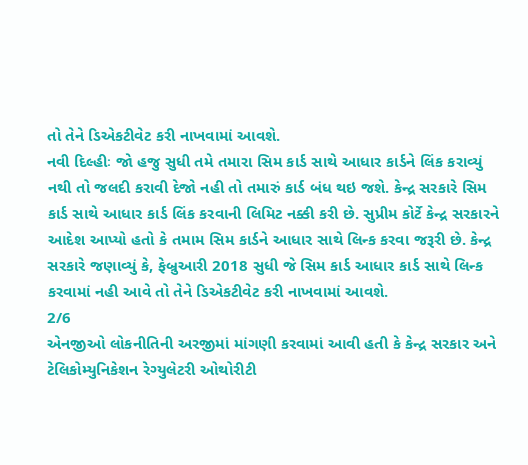તો તેને ડિએકટીવેટ કરી નાખવામાં આવશે.
નવી દિલ્હીઃ જો હજુ સુધી તમે તમારા સિમ કાર્ડ સાથે આધાર કાર્ડને લિંક કરાવ્યું નથી તો જલદી કરાવી દેજો નહી તો તમારું કાર્ડ બંધ થઇ જશે. કેન્દ્ર સરકારે સિમ કાર્ડ સાથે આધાર કાર્ડ લિંક કરવાની લિમિટ નક્કી કરી છે. સુપ્રીમ કોર્ટે કેન્દ્ર સરકારને આદેશ આપ્યો હતો કે તમામ સિમ કાર્ડને આધાર સાથે લિન્ક કરવા જરૂરી છે. કેન્દ્ર સરકારે જણાવ્યું કે, ફેબ્રુઆરી 2018 સુધી જે સિમ કાર્ડ આધાર કાર્ડ સાથે લિન્ક કરવામાં નહી આવે તો તેને ડિએકટીવેટ કરી નાખવામાં આવશે.
2/6
એનજીઓ લોકનીતિની અરજીમાં માંગણી કરવામાં આવી હતી કે કેન્દ્ર સરકાર અને ટેલિકોમ્યુનિકેશન રેગ્યુલેટરી ઓથોરીટી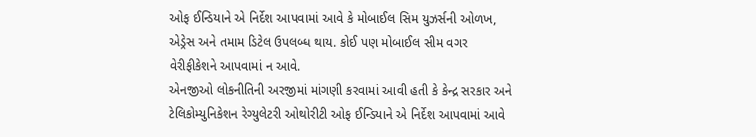ઓફ ઈન્ડિયાને એ નિર્દેશ આપવામાં આવે કે મોબાઈલ સિમ યુઝર્સની ઓળખ, એડ્રેસ અને તમામ ડિટેલ ઉપલબ્ધ થાય. કોઈ પણ મોબાઈલ સીમ વગર વેરીફીકેશને આપવામાં ન આવે.
એનજીઓ લોકનીતિની અરજીમાં માંગણી કરવામાં આવી હતી કે કેન્દ્ર સરકાર અને ટેલિકોમ્યુનિકેશન રેગ્યુલેટરી ઓથોરીટી ઓફ ઈન્ડિયાને એ નિર્દેશ આપવામાં આવે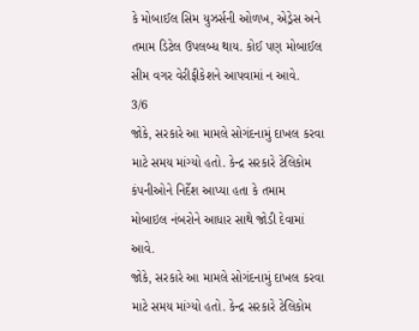કે મોબાઈલ સિમ યુઝર્સની ઓળખ, એડ્રેસ અને તમામ ડિટેલ ઉપલબ્ધ થાય. કોઈ પણ મોબાઈલ સીમ વગર વેરીફીકેશને આપવામાં ન આવે.
3/6
જોકે, સરકારે આ મામલે સોગંદનામું દાખલ કરવા માટે સમય માંગ્યો હતો. કેન્દ્ર સરકારે ટેલિકોમ કંપનીઓને નિર્દેશ આપ્યા હતા કે તમામ મોબાઇલ નંબરોને આધાર સાથે જોડી દેવામાં આવે.
જોકે, સરકારે આ મામલે સોગંદનામું દાખલ કરવા માટે સમય માંગ્યો હતો. કેન્દ્ર સરકારે ટેલિકોમ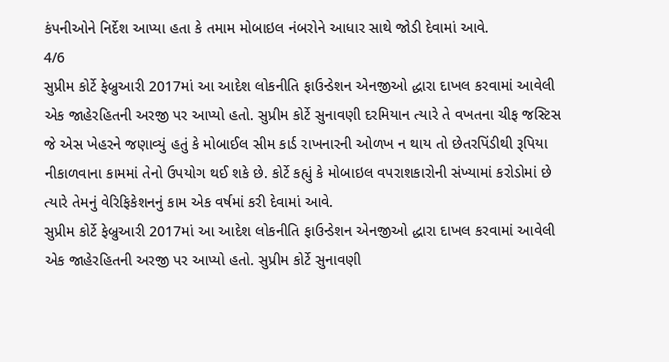કંપનીઓને નિર્દેશ આપ્યા હતા કે તમામ મોબાઇલ નંબરોને આધાર સાથે જોડી દેવામાં આવે.
4/6
સુપ્રીમ કોર્ટે ફેબ્રુઆરી 2017માં આ આદેશ લોકનીતિ ફાઉન્ડેશન એનજીઓ દ્ધારા દાખલ કરવામાં આવેલી એક જાહેરહિતની અરજી પર આપ્યો હતો. સુપ્રીમ કોર્ટે સુનાવણી દરમિયાન ત્યારે તે વખતના ચીફ જસ્ટિસ જે એસ ખેહરને જણાવ્યું હતું કે મોબાઈલ સીમ કાર્ડ રાખનારની ઓળખ ન થાય તો છેતરપિંડીથી રૂપિયા નીકાળવાના કામમાં તેનો ઉપયોગ થઈ શકે છે. કોર્ટે કહ્યું કે મોબાઇલ વપરાશકારોની સંખ્યામાં કરોડોમાં છે ત્યારે તેમનું વેરિફિકેશનનું કામ એક વર્ષમાં કરી દેવામાં આવે.
સુપ્રીમ કોર્ટે ફેબ્રુઆરી 2017માં આ આદેશ લોકનીતિ ફાઉન્ડેશન એનજીઓ દ્ધારા દાખલ કરવામાં આવેલી એક જાહેરહિતની અરજી પર આપ્યો હતો. સુપ્રીમ કોર્ટે સુનાવણી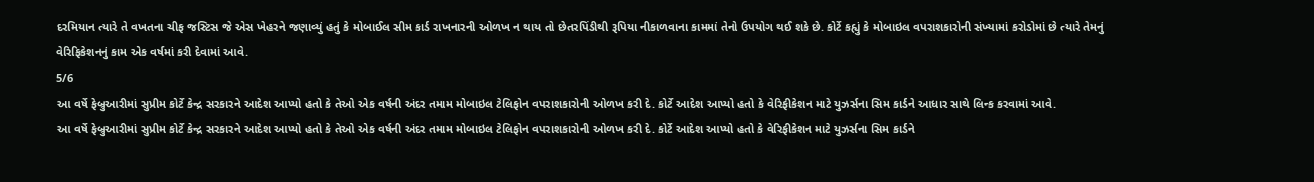દરમિયાન ત્યારે તે વખતના ચીફ જસ્ટિસ જે એસ ખેહરને જણાવ્યું હતું કે મોબાઈલ સીમ કાર્ડ રાખનારની ઓળખ ન થાય તો છેતરપિંડીથી રૂપિયા નીકાળવાના કામમાં તેનો ઉપયોગ થઈ શકે છે. કોર્ટે કહ્યું કે મોબાઇલ વપરાશકારોની સંખ્યામાં કરોડોમાં છે ત્યારે તેમનું વેરિફિકેશનનું કામ એક વર્ષમાં કરી દેવામાં આવે.
5/6
આ વર્ષે ફેબ્રુઆરીમાં સુપ્રીમ કોર્ટે કેન્દ્ર સરકારને આદેશ આપ્યો હતો કે તેઓ એક વર્ષની અંદર તમામ મોબાઇલ ટેલિફોન વપરાશકારોની ઓળખ કરી દે. કોર્ટે આદેશ આપ્યો હતો કે વેરિફીકેશન માટે યુઝર્સના સિમ કાર્ડને આધાર સાથે લિન્ક કરવામાં આવે.
આ વર્ષે ફેબ્રુઆરીમાં સુપ્રીમ કોર્ટે કેન્દ્ર સરકારને આદેશ આપ્યો હતો કે તેઓ એક વર્ષની અંદર તમામ મોબાઇલ ટેલિફોન વપરાશકારોની ઓળખ કરી દે. કોર્ટે આદેશ આપ્યો હતો કે વેરિફીકેશન માટે યુઝર્સના સિમ કાર્ડને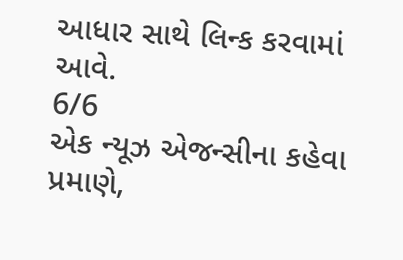આધાર સાથે લિન્ક કરવામાં આવે.
6/6
એક ન્યૂઝ એજન્સીના કહેવા પ્રમાણે,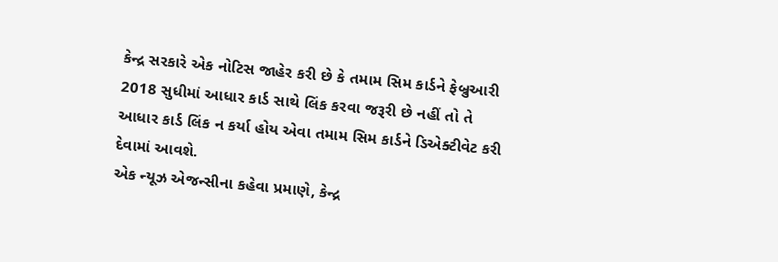કેન્દ્ર સરકારે એક નોટિસ જાહેર કરી છે કે તમામ સિમ કાર્ડને ફેબ્રુઆરી 2018 સુધીમાં આધાર કાર્ડ સાથે લિંક કરવા જરૂરી છે નહીં તો તે આધાર કાર્ડ લિંક ન કર્યા હોય એવા તમામ સિમ કાર્ડને ડિએક્ટીવેટ કરી દેવામાં આવશે.
એક ન્યૂઝ એજન્સીના કહેવા પ્રમાણે, કેન્દ્ર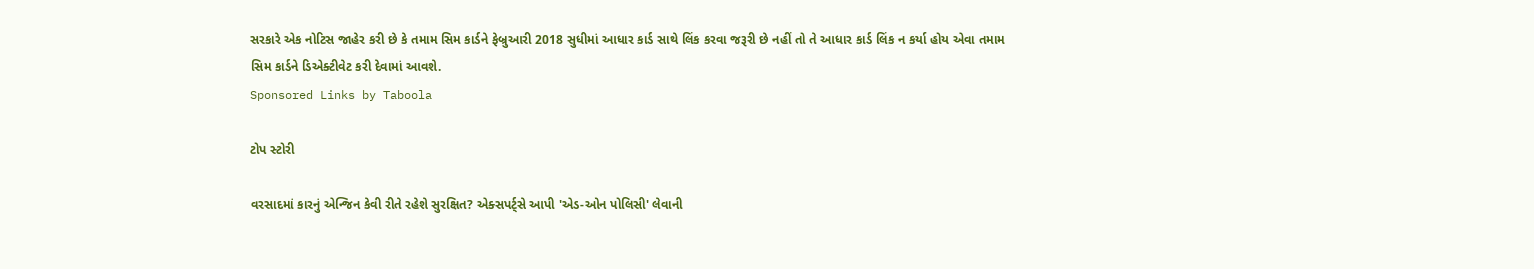સરકારે એક નોટિસ જાહેર કરી છે કે તમામ સિમ કાર્ડને ફેબ્રુઆરી 2018 સુધીમાં આધાર કાર્ડ સાથે લિંક કરવા જરૂરી છે નહીં તો તે આધાર કાર્ડ લિંક ન કર્યા હોય એવા તમામ સિમ કાર્ડને ડિએક્ટીવેટ કરી દેવામાં આવશે.
Sponsored Links by Taboola

ટોપ સ્ટોરી

વરસાદમાં કારનું એન્જિન કેવી રીતે રહેશે સુરક્ષિત? એક્સપર્ટ્સે આપી 'એડ-ઓન પોલિસી' લેવાની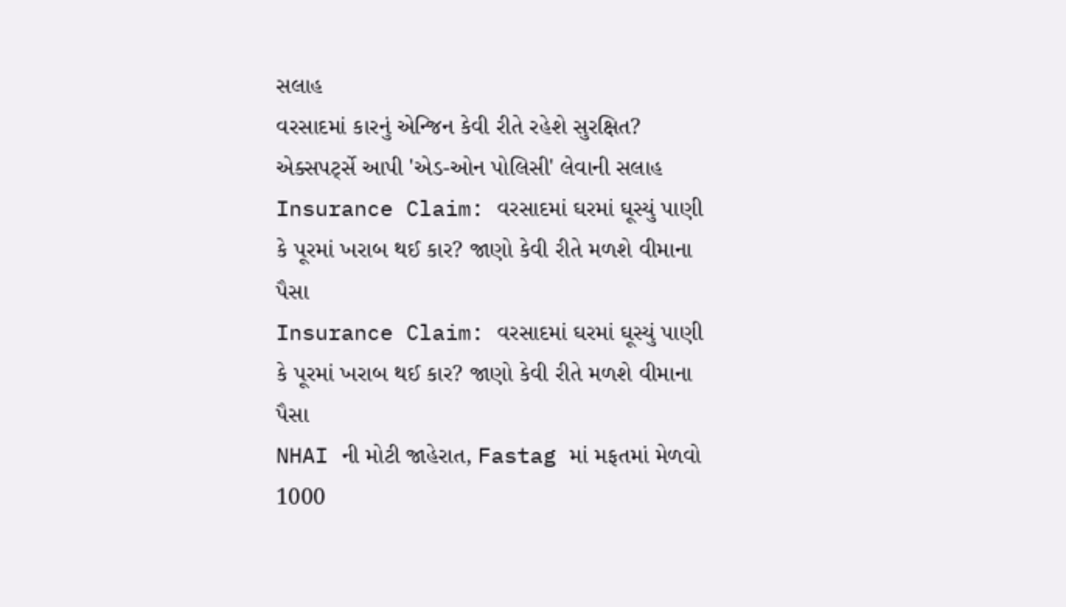સલાહ
વરસાદમાં કારનું એન્જિન કેવી રીતે રહેશે સુરક્ષિત? એક્સપર્ટ્સે આપી 'એડ-ઓન પોલિસી' લેવાની સલાહ
Insurance Claim: વરસાદમાં ઘરમાં ઘૂસ્યું પાણી કે પૂરમાં ખરાબ થઈ કાર? જાણો કેવી રીતે મળશે વીમાના પૈસા
Insurance Claim: વરસાદમાં ઘરમાં ઘૂસ્યું પાણી કે પૂરમાં ખરાબ થઈ કાર? જાણો કેવી રીતે મળશે વીમાના પૈસા
NHAI ની મોટી જાહેરાત, Fastag માં મફતમાં મેળવો 1000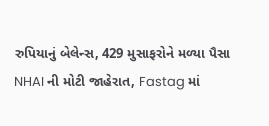રુપિયાનું બેલેન્સ, 429 મુસાફરોને મળ્યા પૈસા
NHAI ની મોટી જાહેરાત, Fastag માં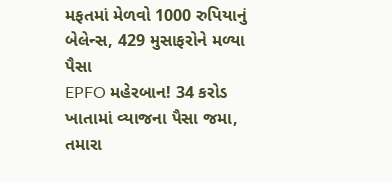મફતમાં મેળવો 1000 રુપિયાનું બેલેન્સ, 429 મુસાફરોને મળ્યા પૈસા
EPFO મહેરબાન! 34 કરોડ ખાતામાં વ્યાજના પૈસા જમા, તમારા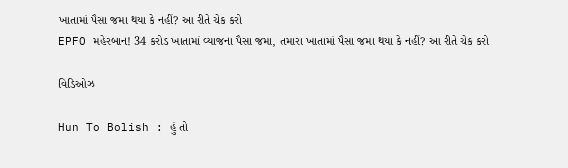ખાતામાં પૈસા જમા થયા કે નહીં? આ રીતે ચેક કરો
EPFO મહેરબાન! 34 કરોડ ખાતામાં વ્યાજના પૈસા જમા, તમારા ખાતામાં પૈસા જમા થયા કે નહીં? આ રીતે ચેક કરો

વિડિઓઝ

Hun To Bolish : હું તો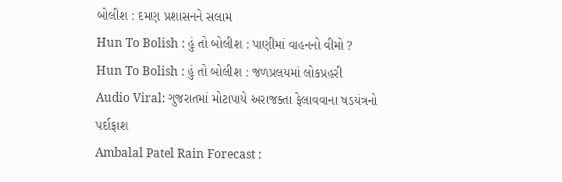બોલીશ : દમણ પ્રશાસનને સલામ
Hun To Bolish : હું તો બોલીશ : પાણીમાં વાહનનો વીમો ?
Hun To Bolish : હું તો બોલીશ : જળપ્રલયમાં લોકપ્રહરી
Audio Viral: ગુજરાતમાં મોટાપાયે અરાજક્તા ફેલાવવાના ષડયંત્રનો પર્દાફાશ
Ambalal Patel Rain Forecast :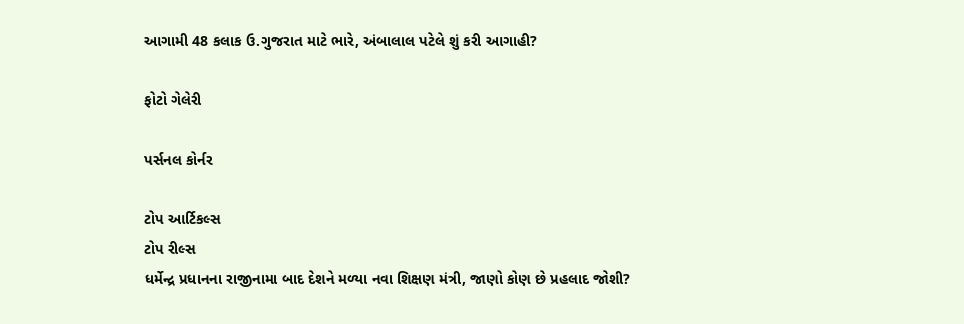આગામી 48 કલાક ઉ.ગુજરાત માટે ભારે, અંબાલાલ પટેલે શું કરી આગાહી?

ફોટો ગેલેરી

પર્સનલ કોર્નર

ટોપ આર્ટિકલ્સ
ટોપ રીલ્સ
ધર્મેન્દ્ર પ્રધાનના રાજીનામા બાદ દેશને મળ્યા નવા શિક્ષણ મંત્રી, જાણો કોણ છે પ્રહલાદ જોશી?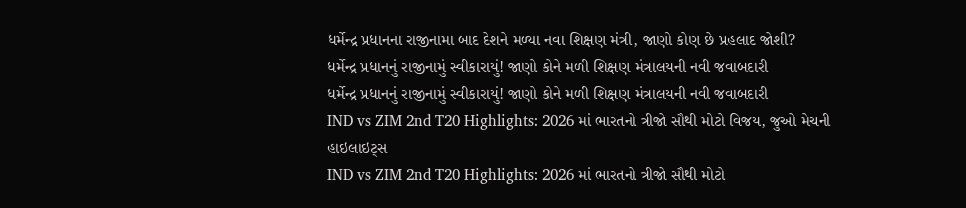ધર્મેન્દ્ર પ્રધાનના રાજીનામા બાદ દેશને મળ્યા નવા શિક્ષણ મંત્રી, જાણો કોણ છે પ્રહલાદ જોશી?
ધર્મેન્દ્ર પ્રધાનનું રાજીનામું સ્વીકારાયું! જાણો કોને મળી શિક્ષણ મંત્રાલયની નવી જવાબદારી
ધર્મેન્દ્ર પ્રધાનનું રાજીનામું સ્વીકારાયું! જાણો કોને મળી શિક્ષણ મંત્રાલયની નવી જવાબદારી
IND vs ZIM 2nd T20 Highlights: 2026 માં ભારતનો ત્રીજો સૌથી મોટો વિજય, જુઓ મેચની હાઇલાઇટ્સ
IND vs ZIM 2nd T20 Highlights: 2026 માં ભારતનો ત્રીજો સૌથી મોટો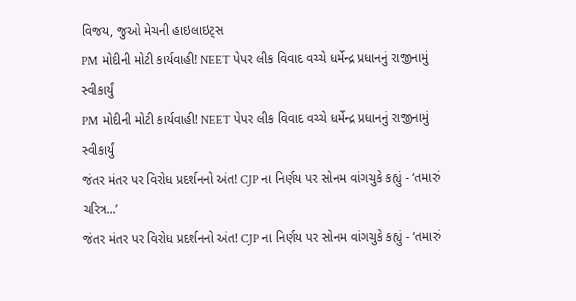વિજય, જુઓ મેચની હાઇલાઇટ્સ
PM મોદીની મોટી કાર્યવાહી! NEET પેપર લીક વિવાદ વચ્ચે ધર્મેન્દ્ર પ્રધાનનું રાજીનામું સ્વીકાર્યું
PM મોદીની મોટી કાર્યવાહી! NEET પેપર લીક વિવાદ વચ્ચે ધર્મેન્દ્ર પ્રધાનનું રાજીનામું સ્વીકાર્યું
જંતર મંતર પર વિરોધ પ્રદર્શનનો અંત! CJP ના નિર્ણય પર સોનમ વાંગચુકે કહ્યું - ‘તમારું ચરિત્ર...’
જંતર મંતર પર વિરોધ પ્રદર્શનનો અંત! CJP ના નિર્ણય પર સોનમ વાંગચુકે કહ્યું - ‘તમારું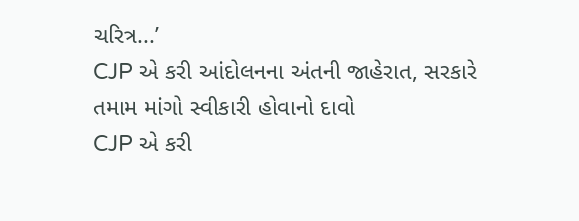ચરિત્ર...’
CJP એ કરી આંદોલનના અંતની જાહેરાત, સરકારે તમામ માંગો સ્વીકારી હોવાનો દાવો
CJP એ કરી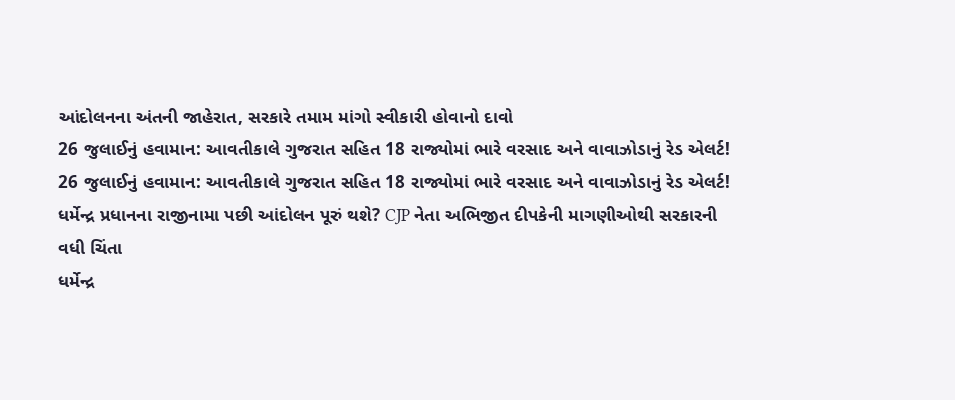આંદોલનના અંતની જાહેરાત, સરકારે તમામ માંગો સ્વીકારી હોવાનો દાવો
26 જુલાઈનું હવામાન: આવતીકાલે ગુજરાત સહિત 18 રાજ્યોમાં ભારે વરસાદ અને વાવાઝોડાનું રેડ એલર્ટ!
26 જુલાઈનું હવામાન: આવતીકાલે ગુજરાત સહિત 18 રાજ્યોમાં ભારે વરસાદ અને વાવાઝોડાનું રેડ એલર્ટ!
ધર્મેન્દ્ર પ્રધાનના રાજીનામા પછી આંદોલન પૂરું થશે? CJP નેતા અભિજીત દીપકેની માગણીઓથી સરકારની વધી ચિંતા
ધર્મેન્દ્ર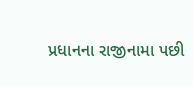પ્રધાનના રાજીનામા પછી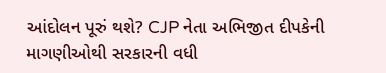આંદોલન પૂરું થશે? CJP નેતા અભિજીત દીપકેની માગણીઓથી સરકારની વધી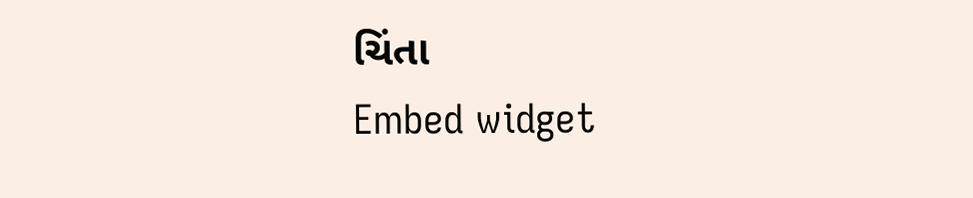ચિંતા
Embed widget